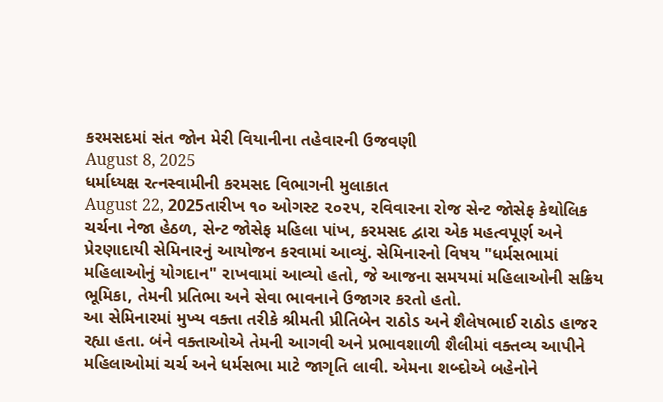કરમસદમાં સંત જોન મેરી વિયાનીના તહેવારની ઉજવણી
August 8, 2025
ધર્માધ્યક્ષ રત્નસ્વામીની કરમસદ વિભાગની મુલાકાત
August 22, 2025તારીખ ૧૦ ઓગસ્ટ ૨૦૨૫, રવિવારના રોજ સેન્ટ જોસેફ કેથોલિક ચર્ચના નેજા હેઠળ, સેન્ટ જોસેફ મહિલા પાંખ, કરમસદ દ્વારા એક મહત્વપૂર્ણ અને પ્રેરણાદાયી સેમિનારનું આયોજન કરવામાં આવ્યું. સેમિનારનો વિષય "ધર્મસભામાં મહિલાઓનું યોગદાન" રાખવામાં આવ્યો હતો, જે આજના સમયમાં મહિલાઓની સક્રિય ભૂમિકા, તેમની પ્રતિભા અને સેવા ભાવનાને ઉજાગર કરતો હતો.
આ સેમિનારમાં મુખ્ય વક્તા તરીકે શ્રીમતી પ્રીતિબેન રાઠોડ અને શૈલેષભાઈ રાઠોડ હાજર રહ્યા હતા. બંને વક્તાઓએ તેમની આગવી અને પ્રભાવશાળી શૈલીમાં વક્તવ્ય આપીને મહિલાઓમાં ચર્ચ અને ધર્મસભા માટે જાગૃતિ લાવી. એમના શબ્દોએ બહેનોને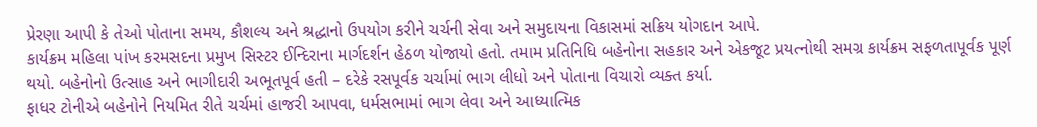પ્રેરણા આપી કે તેઓ પોતાના સમય, કૌશલ્ય અને શ્રદ્ધાનો ઉપયોગ કરીને ચર્ચની સેવા અને સમુદાયના વિકાસમાં સક્રિય યોગદાન આપે.
કાર્યક્રમ મહિલા પાંખ કરમસદના પ્રમુખ સિસ્ટર ઈન્દિરાના માર્ગદર્શન હેઠળ યોજાયો હતો. તમામ પ્રતિનિધિ બહેનોના સહકાર અને એકજૂટ પ્રયત્નોથી સમગ્ર કાર્યક્રમ સફળતાપૂર્વક પૂર્ણ થયો. બહેનોનો ઉત્સાહ અને ભાગીદારી અભૂતપૂર્વ હતી – દરેકે રસપૂર્વક ચર્ચામાં ભાગ લીધો અને પોતાના વિચારો વ્યક્ત કર્યા.
ફાધર ટોનીએ બહેનોને નિયમિત રીતે ચર્ચમાં હાજરી આપવા, ધર્મસભામાં ભાગ લેવા અને આધ્યાત્મિક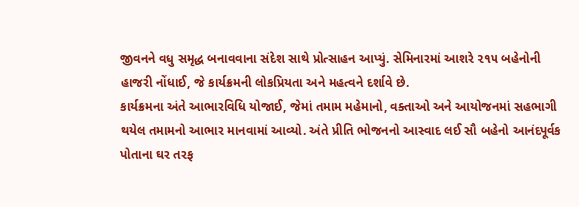જીવનને વધુ સમૃદ્ધ બનાવવાના સંદેશ સાથે પ્રોત્સાહન આપ્યું. સેમિનારમાં આશરે ૨૧૫ બહેનોની હાજરી નોંધાઈ, જે કાર્યક્રમની લોકપ્રિયતા અને મહત્વને દર્શાવે છે.
કાર્યક્રમના અંતે આભારવિધિ યોજાઈ, જેમાં તમામ મહેમાનો, વક્તાઓ અને આયોજનમાં સહભાગી થયેલ તમામનો આભાર માનવામાં આવ્યો. અંતે પ્રીતિ ભોજનનો આસ્વાદ લઈ સૌ બહેનો આનંદપૂર્વક પોતાના ઘર તરફ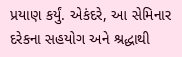પ્રયાણ કર્યું. એકંદરે, આ સેમિનાર દરેકના સહયોગ અને શ્રદ્ધાથી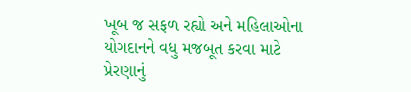ખૂબ જ સફળ રહ્યો અને મહિલાઓના યોગદાનને વધુ મજબૂત કરવા માટે પ્રેરણાનું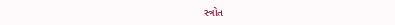સ્ત્રોત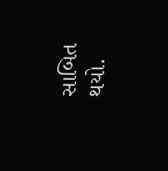સાબિત થયો.